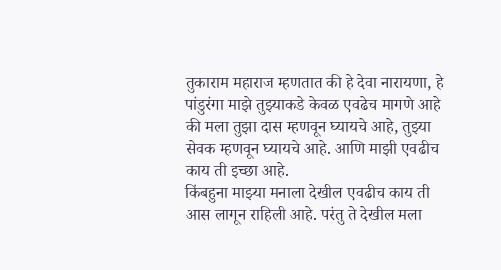तुकाराम महाराज म्हणतात की हे देवा नारायणा, हे पांडुरंगा माझे तुझ्याकडे केवळ एवढेच मागणे आहे की मला तुझा दास म्हणवून घ्यायचे आहे, तुझ्या सेवक म्हणवून घ्यायचे आहे. आणि माझी एवढीच काय ती इच्छा आहे.
किंबहुना माझ्या मनाला देखील एवढीच काय ती आस लागून राहिली आहे. परंतु ते देखील मला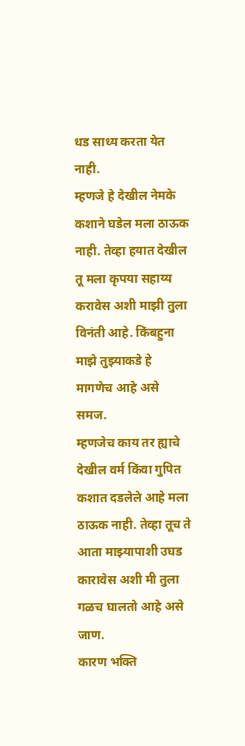धड साध्य करता येत नाही.
म्हणजे हे देखील नेमके कशाने घडेल मला ठाऊक नाही. तेव्हा हयात देखील तू मला कृपया सहाय्य करावेस अशी माझी तुला विनंती आहे. किंबहुना माझे तुझ्याकडे हे मागणेच आहे असे समज.
म्हणजेच काय तर ह्याचे देखील वर्म किंवा गुपित कशात दडलेले आहे मला ठाऊक नाही. तेव्हा तूच ते आता माझ्यापाशी उघड कारावेस अशी मी तुला गळच घालतो आहे असे जाण.
कारण भक्ति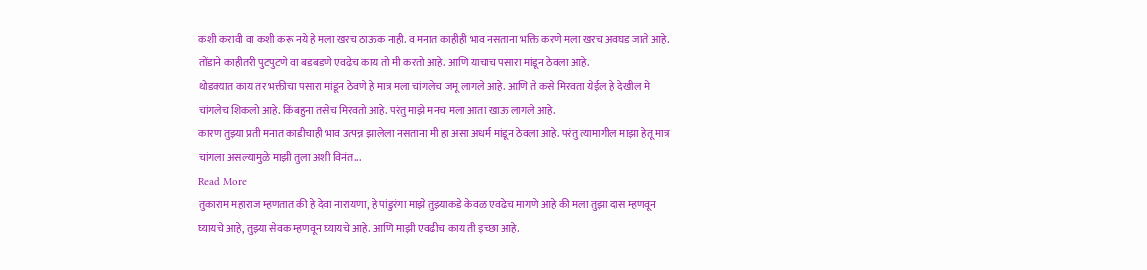कशी करावी वा कशी करू नये हे मला खरच ठाऊक नाही. व मनात काहीही भाव नसताना भक्ति करणे मला खरच अवघड जाते आहे. तोंडाने काहीतरी पुटपुटणे वा बडबडणे एवढेच काय तो मी करतो आहे. आणि याचाच पसारा मांडून ठेवला आहे.
थोडक्यात काय तर भक्तीचा पसारा मांडून ठेवणे हे मात्र मला चांगलेच जमू लागले आहे. आणि ते कसे मिरवता येईल हे देखील मे चांगलेच शिकलो आहे. किंबहुना तसेच मिरवतो आहे. परंतु माझे मनच मला आता खाऊ लागले आहे.
कारण तुझ्या प्रती मनात काडीचाही भाव उत्पन्न झालेला नसताना मी हा असा अधर्म मांडून ठेवला आहे. परंतु त्यामागील माझा हेतू मात्र चांगला असल्यामुळे माझी तुला अशी विनंत...
Read More
तुकाराम महाराज म्हणतात की हे देवा नारायणा, हे पांडुरंगा माझे तुझ्याकडे केवळ एवढेच मागणे आहे की मला तुझा दास म्हणवून घ्यायचे आहे, तुझ्या सेवक म्हणवून घ्यायचे आहे. आणि माझी एवढीच काय ती इच्छा आहे.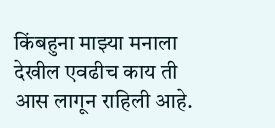किंबहुना माझ्या मनाला देखील एवढीच काय ती आस लागून राहिली आहे.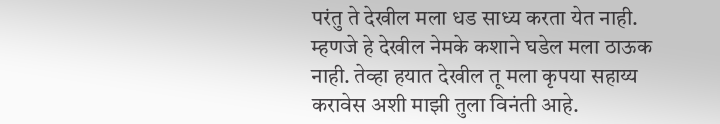परंतु ते देखील मला धड साध्य करता येत नाही.
म्हणजे हे देखील नेमके कशाने घडेल मला ठाऊक नाही. तेव्हा हयात देखील तू मला कृपया सहाय्य करावेस अशी माझी तुला विनंती आहे.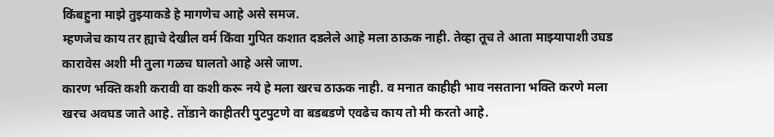किंबहुना माझे तुझ्याकडे हे मागणेच आहे असे समज.
म्हणजेच काय तर ह्याचे देखील वर्म किंवा गुपित कशात दडलेले आहे मला ठाऊक नाही. तेव्हा तूच ते आता माझ्यापाशी उघड कारावेस अशी मी तुला गळच घालतो आहे असे जाण.
कारण भक्ति कशी करावी वा कशी करू नये हे मला खरच ठाऊक नाही. व मनात काहीही भाव नसताना भक्ति करणे मला खरच अवघड जाते आहे. तोंडाने काहीतरी पुटपुटणे वा बडबडणे एवढेच काय तो मी करतो आहे.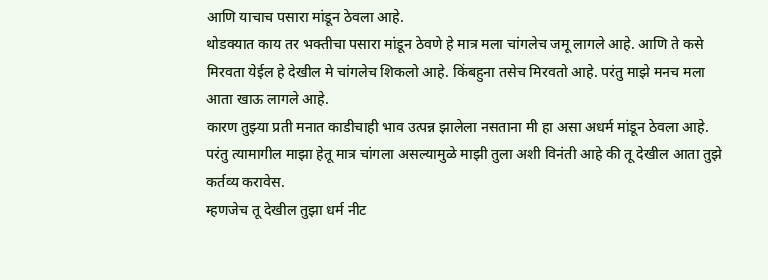आणि याचाच पसारा मांडून ठेवला आहे.
थोडक्यात काय तर भक्तीचा पसारा मांडून ठेवणे हे मात्र मला चांगलेच जमू लागले आहे. आणि ते कसे मिरवता येईल हे देखील मे चांगलेच शिकलो आहे. किंबहुना तसेच मिरवतो आहे. परंतु माझे मनच मला आता खाऊ लागले आहे.
कारण तुझ्या प्रती मनात काडीचाही भाव उत्पन्न झालेला नसताना मी हा असा अधर्म मांडून ठेवला आहे. परंतु त्यामागील माझा हेतू मात्र चांगला असल्यामुळे माझी तुला अशी विनंती आहे की तू देखील आता तुझे कर्तव्य करावेस.
म्हणजेच तू देखील तुझा धर्म नीट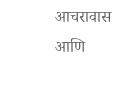आचरावास आणि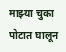माझ्या चुका पोटात घालून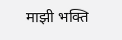माझी भक्ति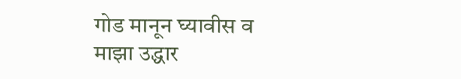गोड मानून घ्यावीस व माझा उद्धार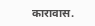कारावास.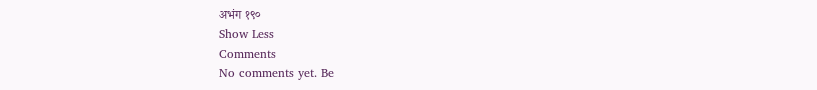अभंग १९०
Show Less
Comments
No comments yet. Be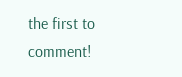the first to comment!